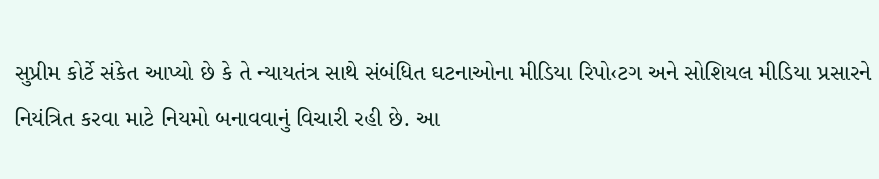સુપ્રીમ કોર્ટે સંકેત આપ્યો છે કે તે ન્યાયતંત્ર સાથે સંબંધિત ઘટનાઓના મીડિયા રિપો‹ટગ અને સોશિયલ મીડિયા પ્રસારને નિયંત્રિત કરવા માટે નિયમો બનાવવાનું વિચારી રહી છે. આ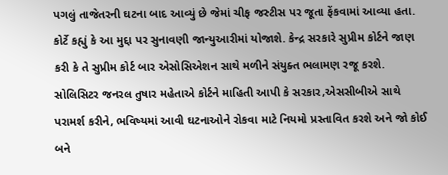પગલું તાજેતરની ઘટના બાદ આવ્યું છે જેમાં ચીફ જસ્ટીસ પર જૂતા ફેંકવામાં આવ્યા હતા. કોર્ટે કહ્યું કે આ મુદ્દા પર સુનાવણી જાન્યુઆરીમાં યોજાશે. કેન્દ્ર સરકારે સુપ્રીમ કોર્ટને જાણ કરી કે તે સુપ્રીમ કોર્ટ બાર એસોસિએશન સાથે મળીને સંયુક્ત ભલામણ રજૂ કરશે.
સોલિસિટર જનરલ તુષાર મહેતાએ કોર્ટને માહિતી આપી કે સરકાર,એસસીબીએ સાથે પરામર્શ કરીને, ભવિષ્યમાં આવી ઘટનાઓને રોકવા માટે નિયમો પ્રસ્તાવિત કરશે અને જો કોઈ બને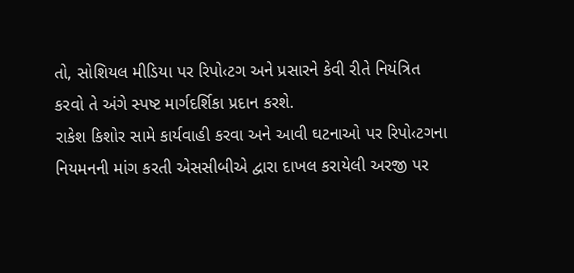તો, સોશિયલ મીડિયા પર રિપો‹ટગ અને પ્રસારને કેવી રીતે નિયંત્રિત કરવો તે અંગે સ્પષ્ટ માર્ગદર્શિકા પ્રદાન કરશે.
રાકેશ કિશોર સામે કાર્યવાહી કરવા અને આવી ઘટનાઓ પર રિપો‹ટગના નિયમનની માંગ કરતી એસસીબીએ દ્વારા દાખલ કરાયેલી અરજી પર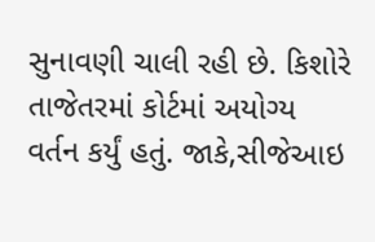સુનાવણી ચાલી રહી છે. કિશોરે તાજેતરમાં કોર્ટમાં અયોગ્ય વર્તન કર્યું હતું. જાકે,સીજેઆઇ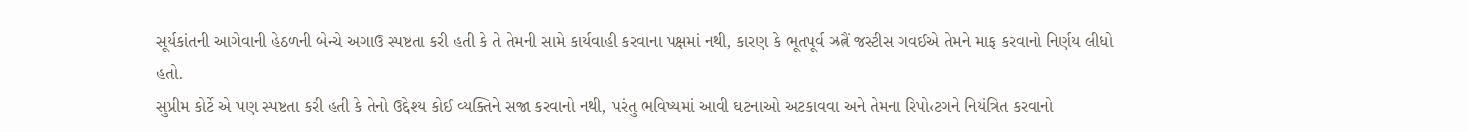સૂર્યકાંતની આગેવાની હેઠળની બેન્ચે અગાઉ સ્પષ્ટતા કરી હતી કે તે તેમની સામે કાર્યવાહી કરવાના પક્ષમાં નથી, કારણ કે ભૂતપૂર્વ ઝ્રત્નૈં જસ્ટીસ ગવઈએ તેમને માફ કરવાનો નિર્ણય લીધો હતો.
સુપ્રીમ કોર્ટે એ પણ સ્પષ્ટતા કરી હતી કે તેનો ઉદ્દેશ્ય કોઈ વ્યક્તિને સજા કરવાનો નથી, પરંતુ ભવિષ્યમાં આવી ઘટનાઓ અટકાવવા અને તેમના રિપો‹ટગને નિયંત્રિત કરવાનો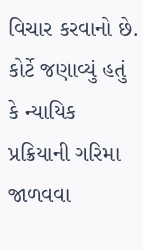વિચાર કરવાનો છે. કોર્ટે જણાવ્યું હતું કે ન્યાયિક પ્રક્રિયાની ગરિમા જાળવવા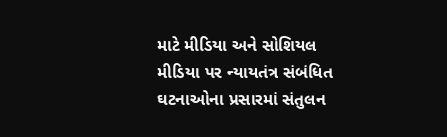માટે મીડિયા અને સોશિયલ મીડિયા પર ન્યાયતંત્ર સંબંધિત ઘટનાઓના પ્રસારમાં સંતુલન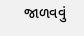જાળવવું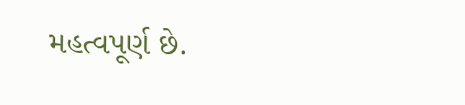મહત્વપૂર્ણ છે.